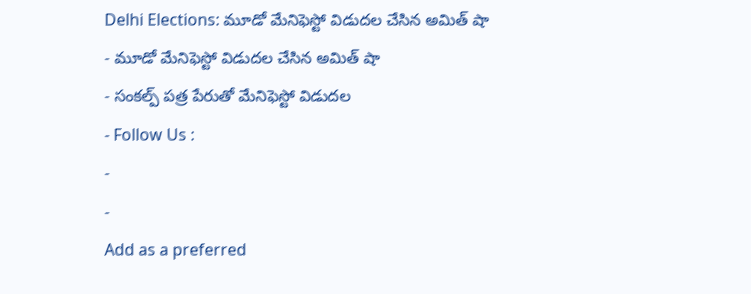Delhi Elections: మూడో మేనిఫెస్టో విడుదల చేసిన అమిత్ షా
- మూడో మేనిఫెస్టో విడుదల చేసిన అమిత్ షా
- సంకల్ప్ పత్ర పేరుతో మేనిఫెస్టో విడుదల
- Follow Us :
-
-
Add as a preferred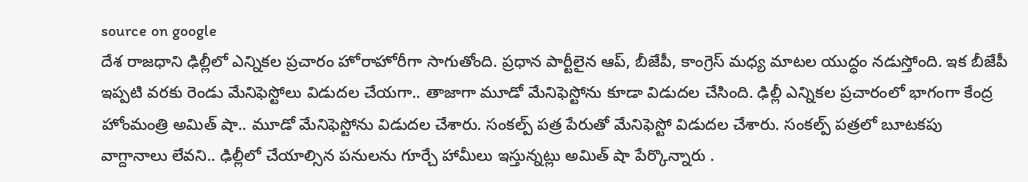source on google
దేశ రాజధాని ఢిల్లీలో ఎన్నికల ప్రచారం హోరాహోరీగా సాగుతోంది. ప్రధాన పార్టీలైన ఆప్, బీజేపీ, కాంగ్రెస్ మధ్య మాటల యుద్ధం నడుస్తోంది. ఇక బీజేపీ ఇప్పటి వరకు రెండు మేనిఫెస్టోలు విడుదల చేయగా.. తాజాగా మూడో మేనిఫెస్టోను కూడా విడుదల చేసింది. ఢిల్లీ ఎన్నికల ప్రచారంలో భాగంగా కేంద్ర హోంమంత్రి అమిత్ షా.. మూడో మేనిఫెస్టోను విడుదల చేశారు. సంకల్ప్ పత్ర పేరుతో మేనిఫెస్టో విడుదల చేశారు. సంకల్ప్ పత్రలో బూటకపు వాగ్దానాలు లేవని.. ఢిల్లీలో చేయాల్సిన పనులను గూర్చే హామీలు ఇస్తున్నట్లు అమిత్ షా పేర్కొన్నారు .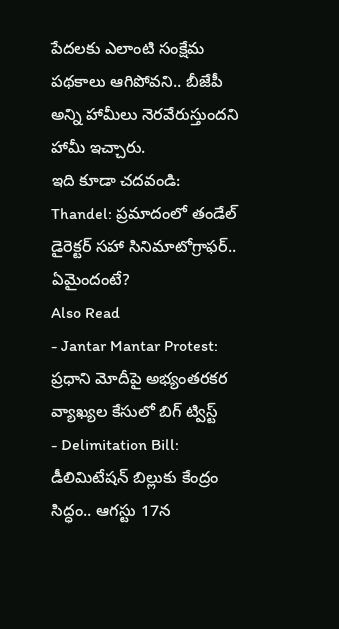పేదలకు ఎలాంటి సంక్షేమ పథకాలు ఆగిపోవని.. బీజేపీ అన్ని హామీలు నెరవేరుస్తుందని హామీ ఇచ్చారు.
ఇది కూడా చదవండి: Thandel: ప్రమాదంలో తండేల్ డైరెక్టర్ సహా సినిమాటోగ్రాఫర్.. ఏమైందంటే?
Also Read
- Jantar Mantar Protest: ప్రధాని మోదీపై అభ్యంతరకర వ్యాఖ్యల కేసులో బిగ్ ట్విస్ట్
- Delimitation Bill: డీలిమిటేషన్ బిల్లుకు కేంద్రం సిద్ధం.. ఆగస్టు 17న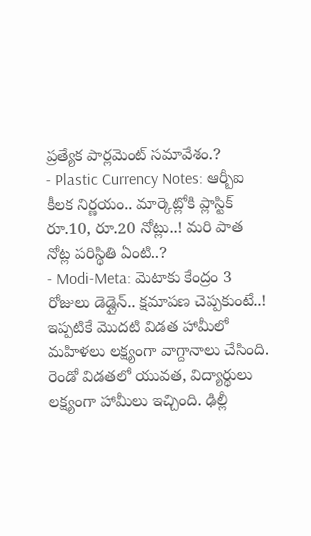ప్రత్యేక పార్లమెంట్ సమావేశం.?
- Plastic Currency Notes: ఆర్బీఐ కీలక నిర్ణయం.. మార్కెట్లోకి ప్లాస్టిక్ రూ.10, రూ.20 నోట్లు..! మరి పాత నోట్ల పరిస్థితి ఏంటి..?
- Modi-Meta: మెటాకు కేంద్రం 3 రోజులు డెడ్లైన్.. క్షమాపణ చెప్పకుంటే..!
ఇప్పటికే మొదటి విడత హామీలో మహిళలు లక్ష్యంగా వాగ్దానాలు చేసింది. రెండో విడతలో యువత, విద్యార్థులు లక్ష్యంగా హామీలు ఇచ్చింది. ఢిల్లీ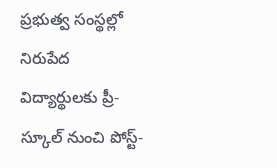ప్రభుత్వ సంస్థల్లో నిరుపేద విద్యార్థులకు ప్రీ-స్కూల్ నుంచి పోస్ట్-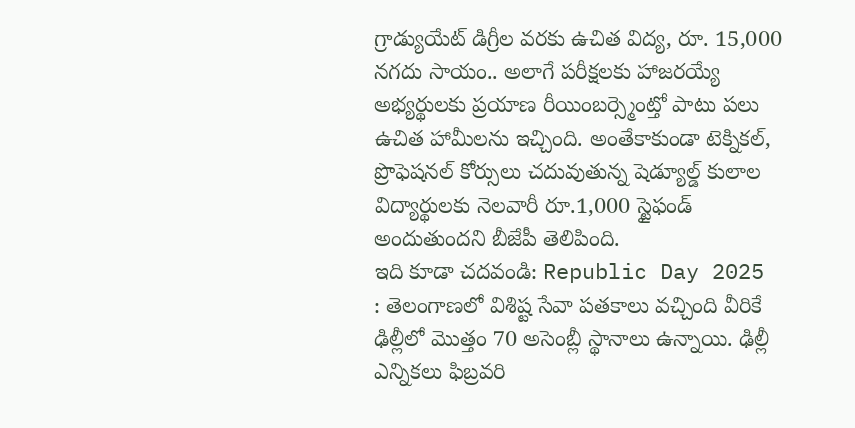గ్రాడ్యుయేట్ డిగ్రీల వరకు ఉచిత విద్య, రూ. 15,000 నగదు సాయం.. అలాగే పరీక్షలకు హాజరయ్యే అభ్యర్థులకు ప్రయాణ రీయింబర్స్మెంట్తో పాటు పలు ఉచిత హామీలను ఇచ్చింది. అంతేకాకుండా టెక్నికల్, ప్రొఫెషనల్ కోర్సులు చదువుతున్న షెడ్యూల్డ్ కులాల విద్యార్థులకు నెలవారీ రూ.1,000 స్టైఫండ్ అందుతుందని బీజేపీ తెలిపింది.
ఇది కూడా చదవండి: Republic Day 2025 : తెలంగాణలో విశిష్ట సేవా పతకాలు వచ్చింది వీరికే
ఢిల్లీలో మొత్తం 70 అసెంబ్లీ స్థానాలు ఉన్నాయి. ఢిల్లీ ఎన్నికలు ఫిబ్రవరి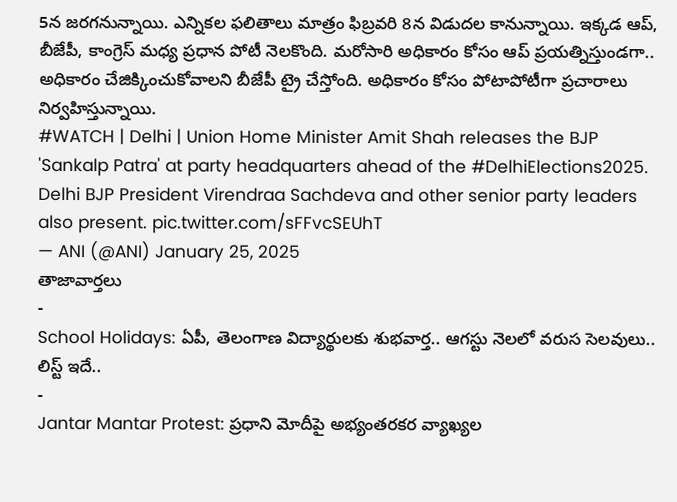5న జరగనున్నాయి. ఎన్నికల ఫలితాలు మాత్రం ఫిబ్రవరి 8న విడుదల కానున్నాయి. ఇక్కడ ఆప్, బీజేపీ, కాంగ్రెస్ మధ్య ప్రధాన పోటీ నెలకొంది. మరోసారి అధికారం కోసం ఆప్ ప్రయత్నిస్తుండగా.. అధికారం చేజిక్కించుకోవాలని బీజేపీ ట్రై చేస్తోంది. అధికారం కోసం పోటాపోటీగా ప్రచారాలు నిర్వహిస్తున్నాయి.
#WATCH | Delhi | Union Home Minister Amit Shah releases the BJP 'Sankalp Patra' at party headquarters ahead of the #DelhiElections2025. Delhi BJP President Virendraa Sachdeva and other senior party leaders also present. pic.twitter.com/sFFvcSEUhT
— ANI (@ANI) January 25, 2025
తాజావార్తలు
-
School Holidays: ఏపీ, తెలంగాణ విద్యార్థులకు శుభవార్త.. ఆగస్టు నెలలో వరుస సెలవులు.. లిస్ట్ ఇదే..
-
Jantar Mantar Protest: ప్రధాని మోదీపై అభ్యంతరకర వ్యాఖ్యల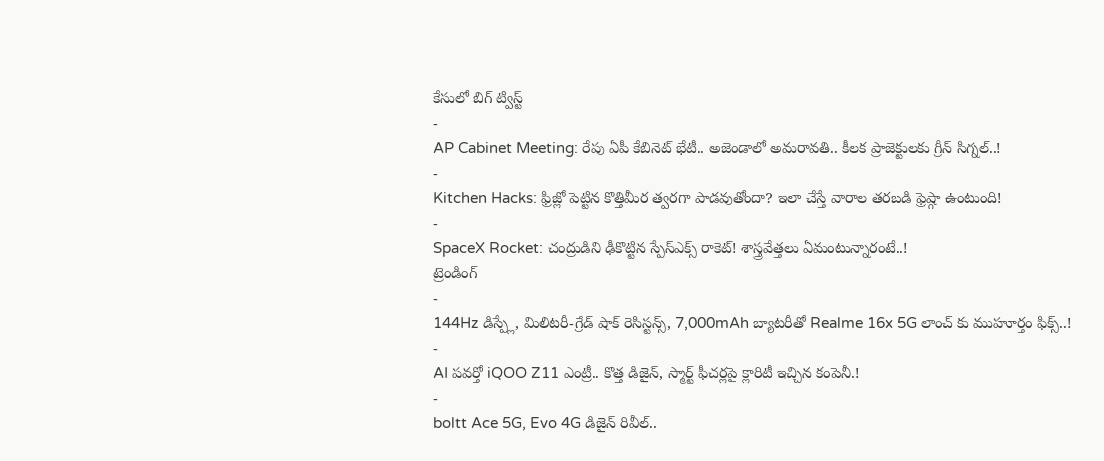కేసులో బిగ్ ట్విస్ట్
-
AP Cabinet Meeting: రేపు ఏపీ కేబినెట్ భేటీ.. అజెండాలో అమరావతి.. కీలక ప్రాజెక్టులకు గ్రీన్ సిగ్నల్..!
-
Kitchen Hacks: ఫ్రిజ్లో పెట్టిన కొత్తిమీర త్వరగా పాడవుతోందా? ఇలా చేస్తే వారాల తరబడి ఫ్రెష్గా ఉంటుంది!
-
SpaceX Rocket: చంద్రుడిని ఢీకొట్టిన స్పేస్ఎక్స్ రాకెట్! శాస్త్రవేత్తలు ఏమంటున్నారంటే..!
ట్రెండింగ్
-
144Hz డిస్ప్లే, మిలిటరీ-గ్రేడ్ షాక్ రెసిస్టన్స్, 7,000mAh బ్యాటరీతో Realme 16x 5G లాంచ్ కు ముహూర్తం ఫిక్స్..!
-
AI పవర్తో iQOO Z11 ఎంట్రీ.. కొత్త డిజైన్, స్మార్ట్ ఫీచర్లపై క్లారిటీ ఇచ్చిన కంపెనీ.!
-
boltt Ace 5G, Evo 4G డిజైన్ రివీల్..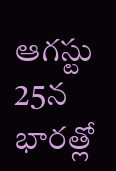ఆగస్టు 25న భారత్లో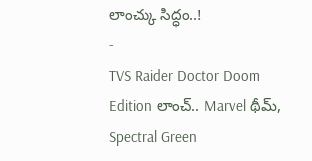లాంచ్కు సిద్ధం..!
-
TVS Raider Doctor Doom Edition లాంచ్.. Marvel థీమ్, Spectral Green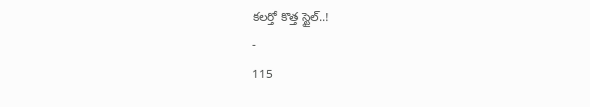కలర్తో కొత్త స్టైల్..!
-
115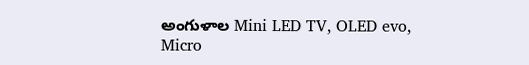అంగుళాల Mini LED TV, OLED evo, Micro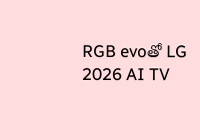RGB evoతో LG 2026 AI TV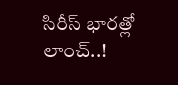సిరీస్ భారత్లో లాంచ్..!